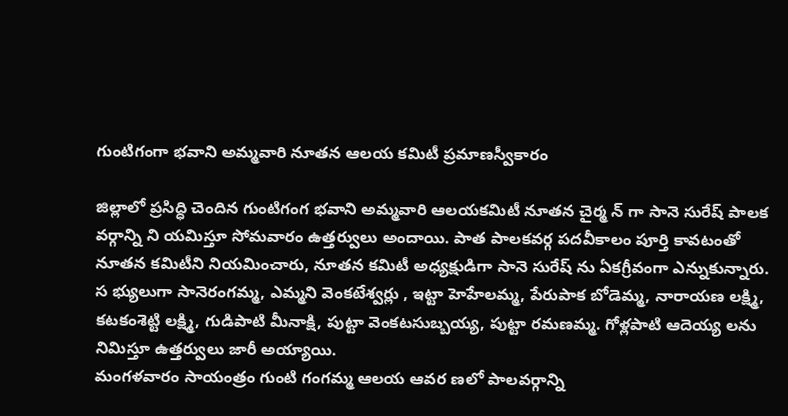గుంటిగంగా భవాని అమ్మవారి నూతన ఆలయ కమిటీ ప్రమాణస్వీకారం

జిల్లాలో ప్రసిద్ధి చెందిన గుంటిగంగ భవాని అమ్మవారి ఆలయకమిటీ నూతన చైర్మ న్ గా సానె సురేష్ పాలక వర్గాన్ని ని యమిస్తూ సోమవారం ఉత్తర్వులు అందాయి. పాత పాలకవర్గ పదవీకాలం పూర్తి కావటంతో నూతన కమిటీని నియమించారు, నూతన కమిటీ అధ్యక్షుడిగా సానె సురేష్ ను ఏకగ్రీవంగా ఎన్నుకున్నారు. స భ్యులుగా సానెరంగమ్మ, ఎమ్మని వెంకటేశ్వర్లు , ఇట్టా హెహేలమ్మ, పేరుపాక బోడెమ్మ, నారాయణ లక్ష్మి, కటకంశెట్టి లక్ష్మి, గుడిపాటి మీనాక్షి, పుట్టా వెంకటసుబ్బయ్య, పుట్టా రమణమ్మ. గోళ్లపాటి ఆదెయ్య లను నిమిస్తూ ఉత్తర్వులు జారీ అయ్యాయి.
మంగళవారం సాయంత్రం గుంటి గంగమ్మ ఆలయ ఆవర ణలో పాలవర్గాన్ని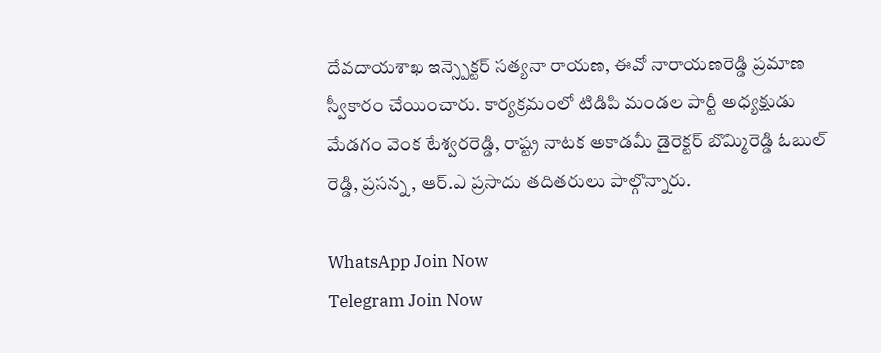దేవదాయశాఖ ఇన్స్పెక్టర్ సత్యనా రాయణ, ఈవో నారాయణరెడ్డి ప్రమాణ స్వీకారం చేయించారు. కార్యక్రమంలో టిడిపి మండల పార్టీ అధ్యక్షుడు మేడగం వెంక టేశ్వరరెడ్డి, రాష్ట్ర నాటక అకాడమీ డైరెక్టర్ బొమ్మిరెడ్డి ఓబుల్ రెడ్డి, ప్రసన్న , ఆర్.ఎ ప్రసాదు తదితరులు పాల్గొన్నారు.

WhatsApp Join Now
Telegram Join Now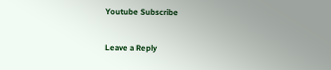Youtube Subscribe

Leave a Reply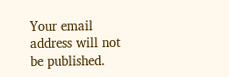Your email address will not be published.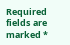Required fields are marked *